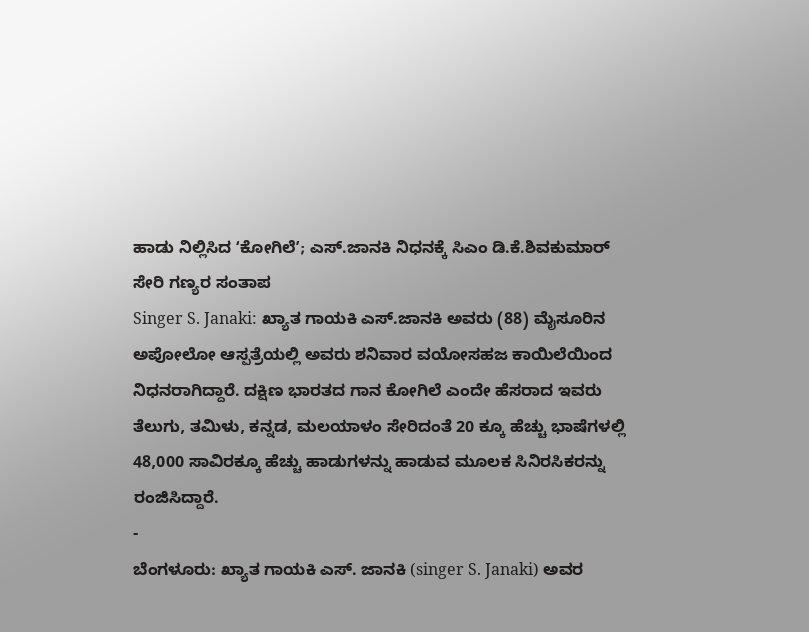ಹಾಡು ನಿಲ್ಲಿಸಿದ ʻಕೋಗಿಲೆʼ; ಎಸ್.ಜಾನಕಿ ನಿಧನಕ್ಕೆ ಸಿಎಂ ಡಿ.ಕೆ.ಶಿವಕುಮಾರ್ ಸೇರಿ ಗಣ್ಯರ ಸಂತಾಪ
Singer S. Janaki: ಖ್ಯಾತ ಗಾಯಕಿ ಎಸ್.ಜಾನಕಿ ಅವರು (88) ಮೈಸೂರಿನ ಅಪೋಲೋ ಆಸ್ಪತ್ರೆಯಲ್ಲಿ ಅವರು ಶನಿವಾರ ವಯೋಸಹಜ ಕಾಯಿಲೆಯಿಂದ ನಿಧನರಾಗಿದ್ದಾರೆ. ದಕ್ಷಿಣ ಭಾರತದ ಗಾನ ಕೋಗಿಲೆ ಎಂದೇ ಹೆಸರಾದ ಇವರು ತೆಲುಗು, ತಮಿಳು, ಕನ್ನಡ, ಮಲಯಾಳಂ ಸೇರಿದಂತೆ 20 ಕ್ಕೂ ಹೆಚ್ಚು ಭಾಷೆಗಳಲ್ಲಿ 48,000 ಸಾವಿರಕ್ಕೂ ಹೆಚ್ಚು ಹಾಡುಗಳನ್ನು ಹಾಡುವ ಮೂಲಕ ಸಿನಿರಸಿಕರನ್ನು ರಂಜಿಸಿದ್ದಾರೆ.
-
ಬೆಂಗಳೂರು: ಖ್ಯಾತ ಗಾಯಕಿ ಎಸ್. ಜಾನಕಿ (singer S. Janaki) ಅವರ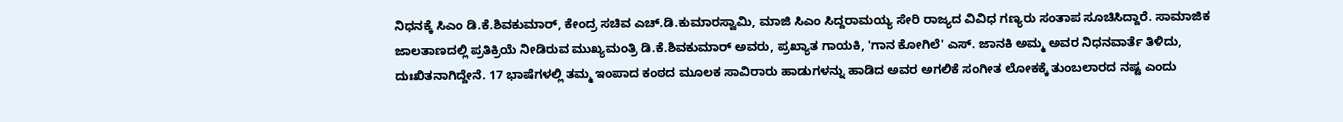ನಿಧನಕ್ಕೆ ಸಿಎಂ ಡಿ.ಕೆ.ಶಿವಕುಮಾರ್, ಕೇಂದ್ರ ಸಚಿವ ಎಚ್.ಡಿ.ಕುಮಾರಸ್ವಾಮಿ, ಮಾಜಿ ಸಿಎಂ ಸಿದ್ದರಾಮಯ್ಯ ಸೇರಿ ರಾಜ್ಯದ ವಿವಿಧ ಗಣ್ಯರು ಸಂತಾಪ ಸೂಚಿಸಿದ್ದಾರೆ. ಸಾಮಾಜಿಕ ಜಾಲತಾಣದಲ್ಲಿ ಪ್ರತಿಕ್ರಿಯೆ ನೀಡಿರುವ ಮುಖ್ಯಮಂತ್ರಿ ಡಿ.ಕೆ.ಶಿವಕುಮಾರ್ ಅವರು, ಪ್ರಖ್ಯಾತ ಗಾಯಕಿ, 'ಗಾನ ಕೋಗಿಲೆ' ಎಸ್. ಜಾನಕಿ ಅಮ್ಮ ಅವರ ನಿಧನವಾರ್ತೆ ತಿಳಿದು, ದುಃಖಿತನಾಗಿದ್ದೇನೆ. 17 ಭಾಷೆಗಳಲ್ಲಿ ತಮ್ಮ ಇಂಪಾದ ಕಂಠದ ಮೂಲಕ ಸಾವಿರಾರು ಹಾಡುಗಳನ್ನು ಹಾಡಿದ ಅವರ ಅಗಲಿಕೆ ಸಂಗೀತ ಲೋಕಕ್ಕೆ ತುಂಬಲಾರದ ನಷ್ಟ ಎಂದು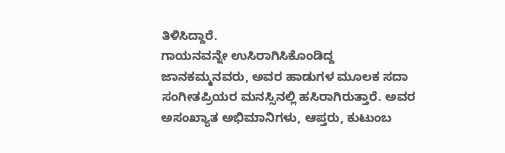ತಿಳಿಸಿದ್ದಾರೆ.
ಗಾಯನವನ್ನೇ ಉಸಿರಾಗಿಸಿಕೊಂಡಿದ್ದ ಜಾನಕಮ್ಮನವರು, ಅವರ ಹಾಡುಗಳ ಮೂಲಕ ಸದಾ ಸಂಗೀತಪ್ರಿಯರ ಮನಸ್ಸಿನಲ್ಲಿ ಹಸಿರಾಗಿರುತ್ತಾರೆ. ಅವರ ಅಸಂಖ್ಯಾತ ಅಭಿಮಾನಿಗಳು, ಆಪ್ತರು, ಕುಟುಂಬ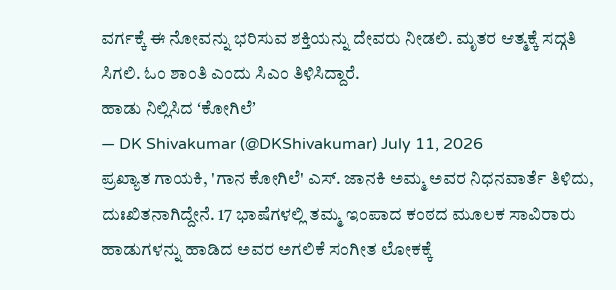ವರ್ಗಕ್ಕೆ ಈ ನೋವನ್ನು ಭರಿಸುವ ಶಕ್ತಿಯನ್ನು ದೇವರು ನೀಡಲಿ. ಮೃತರ ಆತ್ಮಕ್ಕೆ ಸದ್ಗತಿ ಸಿಗಲಿ. ಓಂ ಶಾಂತಿ ಎಂದು ಸಿಎಂ ತಿಳಿಸಿದ್ದಾರೆ.
ಹಾಡು ನಿಲ್ಲಿಸಿದ ʻಕೋಗಿಲೆʼ
— DK Shivakumar (@DKShivakumar) July 11, 2026
ಪ್ರಖ್ಯಾತ ಗಾಯಕಿ, 'ಗಾನ ಕೋಗಿಲೆ' ಎಸ್. ಜಾನಕಿ ಅಮ್ಮ ಅವರ ನಿಧನವಾರ್ತೆ ತಿಳಿದು, ದುಃಖಿತನಾಗಿದ್ದೇನೆ. 17 ಭಾಷೆಗಳಲ್ಲಿ ತಮ್ಮ ಇಂಪಾದ ಕಂಠದ ಮೂಲಕ ಸಾವಿರಾರು ಹಾಡುಗಳನ್ನು ಹಾಡಿದ ಅವರ ಅಗಲಿಕೆ ಸಂಗೀತ ಲೋಕಕ್ಕೆ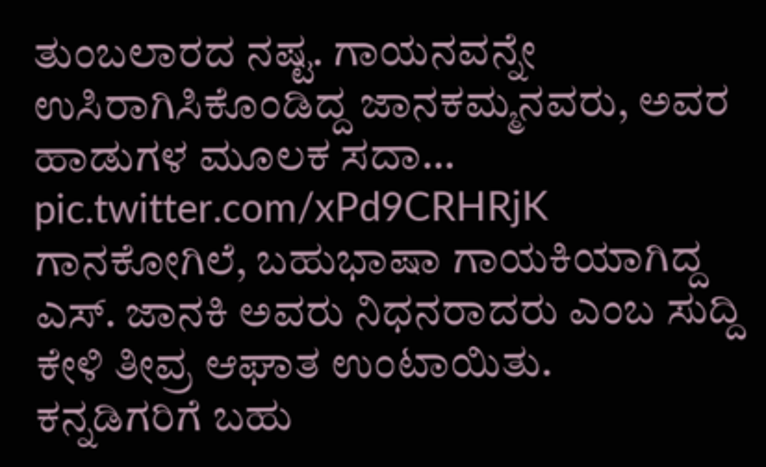ತುಂಬಲಾರದ ನಷ್ಟ. ಗಾಯನವನ್ನೇ ಉಸಿರಾಗಿಸಿಕೊಂಡಿದ್ದ ಜಾನಕಮ್ಮನವರು, ಅವರ ಹಾಡುಗಳ ಮೂಲಕ ಸದಾ… pic.twitter.com/xPd9CRHRjK
ಗಾನಕೋಗಿಲೆ, ಬಹುಭಾಷಾ ಗಾಯಕಿಯಾಗಿದ್ದ ಎಸ್. ಜಾನಕಿ ಅವರು ನಿಧನರಾದರು ಎಂಬ ಸುದ್ದಿ ಕೇಳಿ ತೀವ್ರ ಆಘಾತ ಉಂಟಾಯಿತು.
ಕನ್ನಡಿಗರಿಗೆ ಬಹು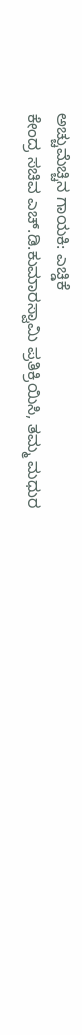ಅಚ್ಚುಮೆಚ್ಚಿನ ಗಾಯಕಿ: ಎಚ್ಡಿಕೆ
ಕೇಂದ್ರ ಸಚಿವ ಎಚ್.ಡಿ.ಕುಮಾರಸ್ವಾಮಿ ಪ್ರತಿಕ್ರಿಯಿಸಿ, ತಮ್ಮ ಮಧುರ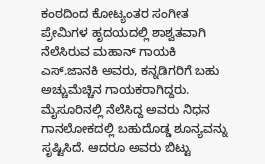ಕಂಠದಿಂದ ಕೋಟ್ಯಂತರ ಸಂಗೀತ ಪ್ರೇಮಿಗಳ ಹೃದಯದಲ್ಲಿ ಶಾಶ್ವತವಾಗಿ ನೆಲೆಸಿರುವ ಮಹಾನ್ ಗಾಯಕಿ ಎಸ್.ಜಾನಕಿ ಅವರು, ಕನ್ನಡಿಗರಿಗೆ ಬಹು ಅಚ್ಚುಮೆಚ್ಚಿನ ಗಾಯಕರಾಗಿದ್ದರು.
ಮೈಸೂರಿನಲ್ಲಿ ನೆಲೆಸಿದ್ದ ಅವರು ನಿಧನ ಗಾನಲೋಕದಲ್ಲಿ ಬಹುದೊಡ್ಡ ಶೂನ್ಯವನ್ನು ಸೃಷ್ಟಿಸಿದೆ. ಆದರೂ ಅವರು ಬಿಟ್ಟು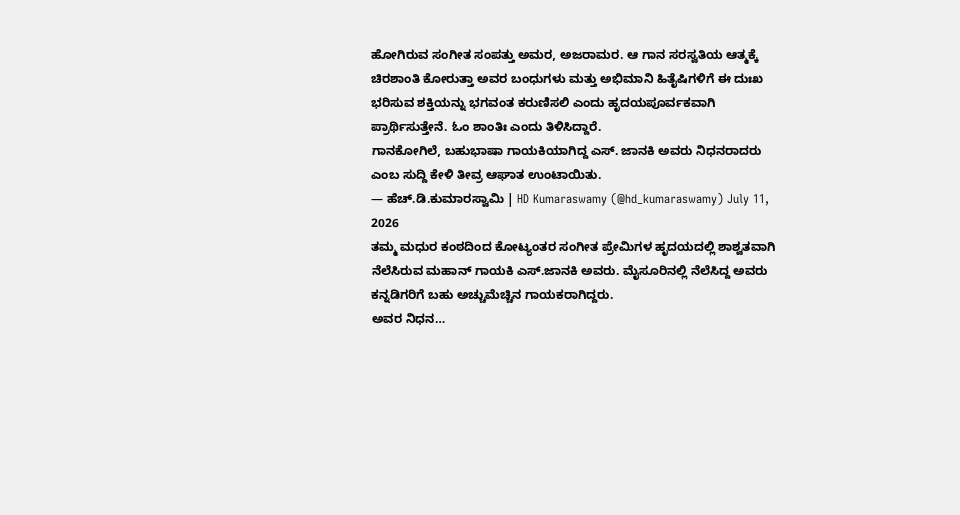ಹೋಗಿರುವ ಸಂಗೀತ ಸಂಪತ್ತು ಅಮರ, ಅಜರಾಮರ. ಆ ಗಾನ ಸರಸ್ವತಿಯ ಆತ್ಮಕ್ಕೆ ಚಿರಶಾಂತಿ ಕೋರುತ್ತಾ ಅವರ ಬಂಧುಗಳು ಮತ್ತು ಅಭಿಮಾನಿ ಹಿತೈಷಿಗಳಿಗೆ ಈ ದುಃಖ ಭರಿಸುವ ಶಕ್ತಿಯನ್ನು ಭಗವಂತ ಕರುಣಿಸಲಿ ಎಂದು ಹೃದಯಪೂರ್ವಕವಾಗಿ ಪ್ರಾರ್ಥಿಸುತ್ತೇನೆ. ಓಂ ಶಾಂತಿಃ ಎಂದು ತಿಳಿಸಿದ್ದಾರೆ.
ಗಾನಕೋಗಿಲೆ, ಬಹುಭಾಷಾ ಗಾಯಕಿಯಾಗಿದ್ದ ಎಸ್. ಜಾನಕಿ ಅವರು ನಿಧನರಾದರು ಎಂಬ ಸುದ್ದಿ ಕೇಳಿ ತೀವ್ರ ಆಘಾತ ಉಂಟಾಯಿತು.
— ಹೆಚ್.ಡಿ.ಕುಮಾರಸ್ವಾಮಿ | HD Kumaraswamy (@hd_kumaraswamy) July 11, 2026
ತಮ್ಮ ಮಧುರ ಕಂಠದಿಂದ ಕೋಟ್ಯಂತರ ಸಂಗೀತ ಪ್ರೇಮಿಗಳ ಹೃದಯದಲ್ಲಿ ಶಾಶ್ವತವಾಗಿ ನೆಲೆಸಿರುವ ಮಹಾನ್ ಗಾಯಕಿ ಎಸ್.ಜಾನಕಿ ಅವರು. ಮೈಸೂರಿನಲ್ಲಿ ನೆಲೆಸಿದ್ದ ಅವರು ಕನ್ನಡಿಗರಿಗೆ ಬಹು ಅಚ್ಚುಮೆಚ್ಚಿನ ಗಾಯಕರಾಗಿದ್ದರು.
ಅವರ ನಿಧನ…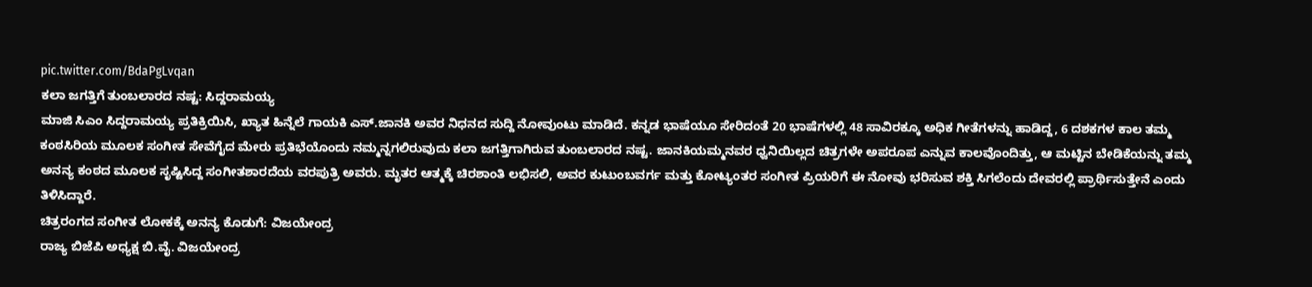pic.twitter.com/BdaPgLvqan
ಕಲಾ ಜಗತ್ತಿಗೆ ತುಂಬಲಾರದ ನಷ್ಟ: ಸಿದ್ದರಾಮಯ್ಯ
ಮಾಜಿ ಸಿಎಂ ಸಿದ್ದರಾಮಯ್ಯ ಪ್ರತಿಕ್ರಿಯಿಸಿ, ಖ್ಯಾತ ಹಿನ್ನೆಲೆ ಗಾಯಕಿ ಎಸ್.ಜಾನಕಿ ಅವರ ನಿಧನದ ಸುದ್ದಿ ನೋವುಂಟು ಮಾಡಿದೆ. ಕನ್ನಡ ಭಾಷೆಯೂ ಸೇರಿದಂತೆ 20 ಭಾಷೆಗಳಲ್ಲಿ 48 ಸಾವಿರಕ್ಕೂ ಅಧಿಕ ಗೀತೆಗಳನ್ನು ಹಾಡಿದ್ದ, 6 ದಶಕಗಳ ಕಾಲ ತಮ್ಮ ಕಂಠಸಿರಿಯ ಮೂಲಕ ಸಂಗೀತ ಸೇವೆಗೈದ ಮೇರು ಪ್ರತಿಭೆಯೊಂದು ನಮ್ಮನ್ನಗಲಿರುವುದು ಕಲಾ ಜಗತ್ತಿಗಾಗಿರುವ ತುಂಬಲಾರದ ನಷ್ಟ. ಜಾನಕಿಯಮ್ಮನವರ ಧ್ವನಿಯಿಲ್ಲದ ಚಿತ್ರಗಳೇ ಅಪರೂಪ ಎನ್ನುವ ಕಾಲವೊಂದಿತ್ತು, ಆ ಮಟ್ಟಿನ ಬೇಡಿಕೆಯನ್ನು ತಮ್ಮ ಅನನ್ಯ ಕಂಠದ ಮೂಲಕ ಸೃಷ್ಟಿಸಿದ್ದ ಸಂಗೀತಶಾರದೆಯ ವರಪುತ್ರಿ ಅವರು. ಮೃತರ ಆತ್ಮಕ್ಕೆ ಚಿರಶಾಂತಿ ಲಭಿಸಲಿ, ಅವರ ಕುಟುಂಬವರ್ಗ ಮತ್ತು ಕೋಟ್ಯಂತರ ಸಂಗೀತ ಪ್ರಿಯರಿಗೆ ಈ ನೋವು ಭರಿಸುವ ಶಕ್ತಿ ಸಿಗಲೆಂದು ದೇವರಲ್ಲಿ ಪ್ರಾರ್ಥಿಸುತ್ತೇನೆ ಎಂದು ತಿಳಿಸಿದ್ದಾರೆ.
ಚಿತ್ರರಂಗದ ಸಂಗೀತ ಲೋಕಕ್ಕೆ ಅನನ್ಯ ಕೊಡುಗೆ: ವಿಜಯೇಂದ್ರ
ರಾಜ್ಯ ಬಿಜೆಪಿ ಅಧ್ಯಕ್ಷ ಬಿ.ವೈ. ವಿಜಯೇಂದ್ರ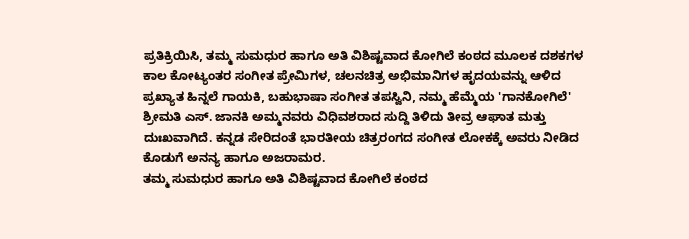ಪ್ರತಿಕ್ರಿಯಿಸಿ, ತಮ್ಮ ಸುಮಧುರ ಹಾಗೂ ಅತಿ ವಿಶಿಷ್ಟವಾದ ಕೋಗಿಲೆ ಕಂಠದ ಮೂಲಕ ದಶಕಗಳ ಕಾಲ ಕೋಟ್ಯಂತರ ಸಂಗೀತ ಪ್ರೇಮಿಗಳ, ಚಲನಚಿತ್ರ ಅಭಿಮಾನಿಗಳ ಹೃದಯವನ್ನು ಆಳಿದ ಪ್ರಖ್ಯಾತ ಹಿನ್ನಲೆ ಗಾಯಕಿ, ಬಹುಭಾಷಾ ಸಂಗೀತ ತಪಸ್ವಿನಿ, ನಮ್ಮ ಹೆಮ್ಮೆಯ 'ಗಾನಕೋಗಿಲೆ' ಶ್ರೀಮತಿ ಎಸ್. ಜಾನಕಿ ಅಮ್ಮನವರು ವಿಧಿವಶರಾದ ಸುದ್ದಿ ತಿಳಿದು ತೀವ್ರ ಆಘಾತ ಮತ್ತು ದುಃಖವಾಗಿದೆ. ಕನ್ನಡ ಸೇರಿದಂತೆ ಭಾರತೀಯ ಚಿತ್ರರಂಗದ ಸಂಗೀತ ಲೋಕಕ್ಕೆ ಅವರು ನೀಡಿದ ಕೊಡುಗೆ ಅನನ್ಯ ಹಾಗೂ ಅಜರಾಮರ.
ತಮ್ಮ ಸುಮಧುರ ಹಾಗೂ ಅತಿ ವಿಶಿಷ್ಟವಾದ ಕೋಗಿಲೆ ಕಂಠದ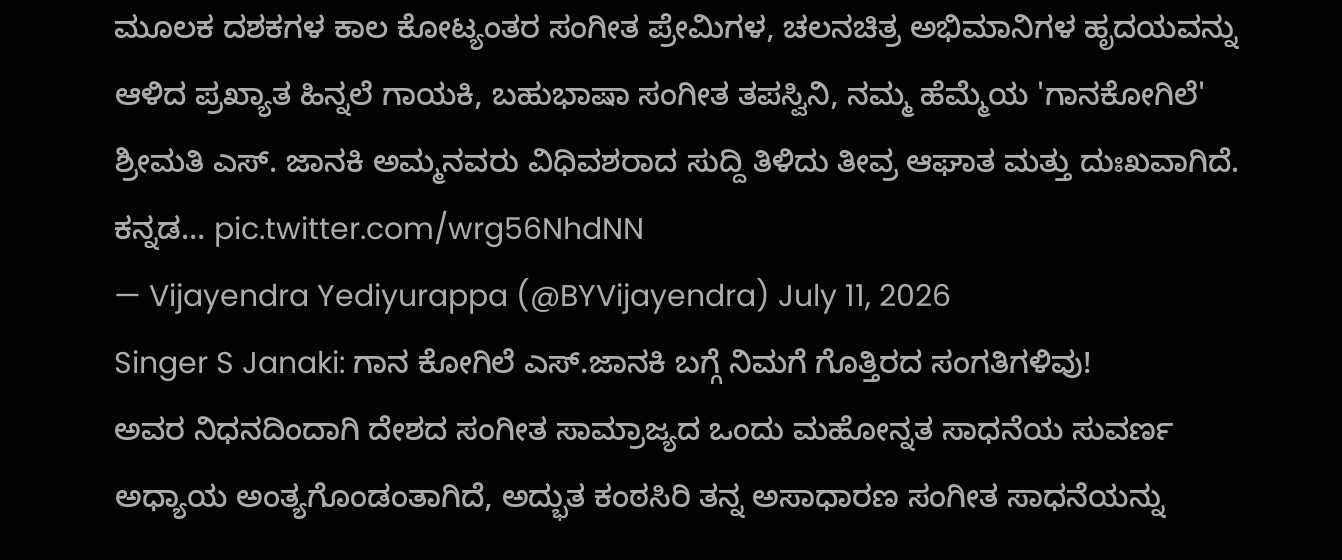ಮೂಲಕ ದಶಕಗಳ ಕಾಲ ಕೋಟ್ಯಂತರ ಸಂಗೀತ ಪ್ರೇಮಿಗಳ, ಚಲನಚಿತ್ರ ಅಭಿಮಾನಿಗಳ ಹೃದಯವನ್ನು ಆಳಿದ ಪ್ರಖ್ಯಾತ ಹಿನ್ನಲೆ ಗಾಯಕಿ, ಬಹುಭಾಷಾ ಸಂಗೀತ ತಪಸ್ವಿನಿ, ನಮ್ಮ ಹೆಮ್ಮೆಯ 'ಗಾನಕೋಗಿಲೆ' ಶ್ರೀಮತಿ ಎಸ್. ಜಾನಕಿ ಅಮ್ಮನವರು ವಿಧಿವಶರಾದ ಸುದ್ದಿ ತಿಳಿದು ತೀವ್ರ ಆಘಾತ ಮತ್ತು ದುಃಖವಾಗಿದೆ. ಕನ್ನಡ… pic.twitter.com/wrg56NhdNN
— Vijayendra Yediyurappa (@BYVijayendra) July 11, 2026
Singer S Janaki: ಗಾನ ಕೋಗಿಲೆ ಎಸ್.ಜಾನಕಿ ಬಗ್ಗೆ ನಿಮಗೆ ಗೊತ್ತಿರದ ಸಂಗತಿಗಳಿವು!
ಅವರ ನಿಧನದಿಂದಾಗಿ ದೇಶದ ಸಂಗೀತ ಸಾಮ್ರಾಜ್ಯದ ಒಂದು ಮಹೋನ್ನತ ಸಾಧನೆಯ ಸುವರ್ಣ ಅಧ್ಯಾಯ ಅಂತ್ಯಗೊಂಡಂತಾಗಿದೆ, ಅದ್ಭುತ ಕಂಠಸಿರಿ ತನ್ನ ಅಸಾಧಾರಣ ಸಂಗೀತ ಸಾಧನೆಯನ್ನು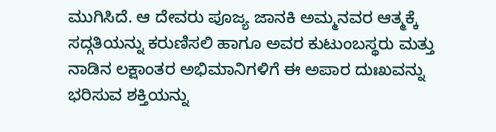ಮುಗಿಸಿದೆ. ಆ ದೇವರು ಪೂಜ್ಯ ಜಾನಕಿ ಅಮ್ಮನವರ ಆತ್ಮಕ್ಕೆ ಸದ್ಗತಿಯನ್ನು ಕರುಣಿಸಲಿ ಹಾಗೂ ಅವರ ಕುಟುಂಬಸ್ಥರು ಮತ್ತು ನಾಡಿನ ಲಕ್ಷಾಂತರ ಅಭಿಮಾನಿಗಳಿಗೆ ಈ ಅಪಾರ ದುಃಖವನ್ನು ಭರಿಸುವ ಶಕ್ತಿಯನ್ನು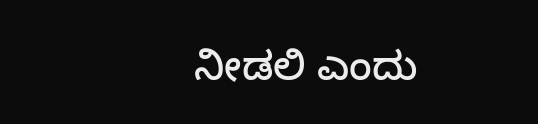ನೀಡಲಿ ಎಂದು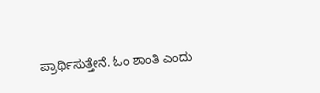ಪ್ರಾರ್ಥಿಸುತ್ತೇನೆ. ಓಂ ಶಾಂತಿ ಎಂದು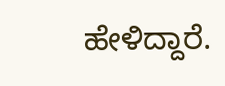ಹೇಳಿದ್ದಾರೆ.